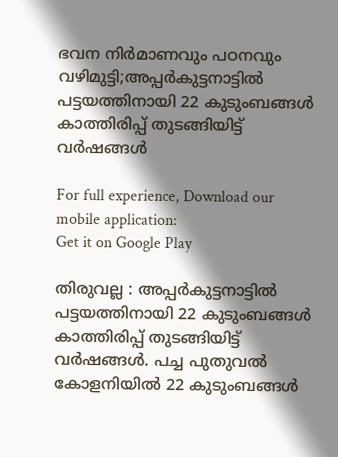ഭവന നിര്‍മാണവും പഠനവും വഴിമുട്ടി;അപ്പര്‍കുട്ടനാട്ടില്‍ പട്ടയത്തിനായി 22 കുടുംബങ്ങള്‍ കാത്തിരിപ്പ് തുടങ്ങിയിട്ട് വര്‍ഷങ്ങള്‍

For full experience, Download our mobile application:
Get it on Google Play

തിരുവല്ല : അപ്പര്‍കുട്ടനാട്ടില്‍ പട്ടയത്തിനായി 22 കുടുംബങ്ങള്‍ കാത്തിരിപ്പ് തുടങ്ങിയിട്ട് വര്‍ഷങ്ങള്‍. പച്ച പുതുവല്‍ കോളനിയില്‍ 22 കുടുംബങ്ങള്‍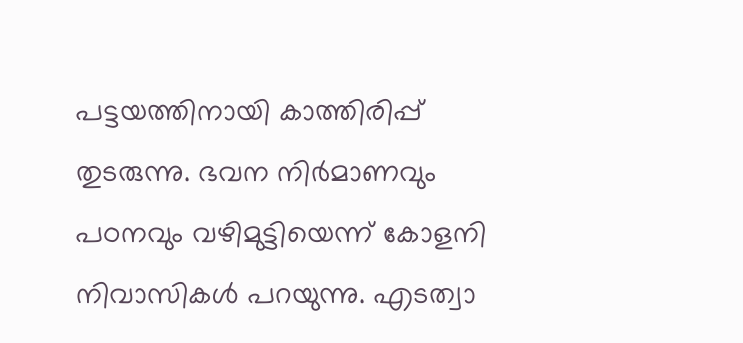പട്ടയത്തിനായി കാത്തിരിപ്പ് തുടരുന്നു. ഭവന നിര്‍മാണവും പഠനവും വഴിമുട്ടിയെന്ന് കോളനി നിവാസികള്‍ പറയുന്നു. എടത്വാ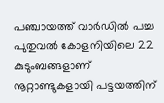പഞ്ചായത്ത് വാര്‍ഡില്‍ പച്ച പുതുവല്‍ കോളനിയിലെ 22 കുടുംബങ്ങളാണ് നൂറ്റാണ്ടുകളായി പട്ടയത്തിന്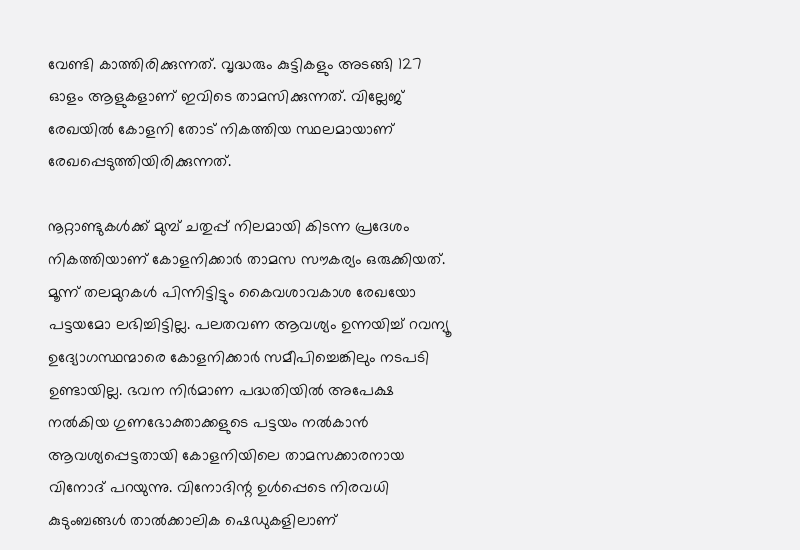വേണ്ടി കാത്തിരിക്കുന്നത്. വൃദ്ധരും കുട്ടികളും അടങ്ങി 127 ഓളം ആളുകളാണ് ഇവിടെ താമസിക്കുന്നത്. വില്ലേജ് രേഖയില്‍ കോളനി തോട് നികത്തിയ സ്ഥലമായാണ് രേഖപ്പെടുത്തിയിരിക്കുന്നത്.

നൂറ്റാണ്ടുകള്‍ക്ക് മുമ്പ് ചതുപ്പ് നിലമായി കിടന്ന പ്രദേശം നികത്തിയാണ് കോളനിക്കാര്‍ താമസ സൗകര്യം ഒരുക്കിയത്. മൂന്ന് തലമുറകള്‍ പിന്നിട്ടിട്ടും കൈവശാവകാശ രേഖയോ പട്ടയമോ ലഭിച്ചിട്ടില്ല. പലതവണ ആവശ്യം ഉന്നയിച്ച്‌ റവന്യൂ ഉദ്യോഗസ്ഥന്മാരെ കോളനിക്കാര്‍ സമീപിച്ചെങ്കിലും നടപടി ഉണ്ടായില്ല. ഭവന നിര്‍മാണ പദ്ധതിയില്‍ അപേക്ഷ നല്‍കിയ ഗുണഭോക്താക്കളുടെ പട്ടയം നല്‍കാന്‍ ആവശ്യപ്പെട്ടതായി കോളനിയിലെ താമസക്കാരനായ വിനോദ് പറയുന്നു. വിനോദി‍ന്റ ഉള്‍പ്പെടെ നിരവധി കുടുംബങ്ങള്‍ താല്‍ക്കാലിക ഷെഡുകളിലാണ്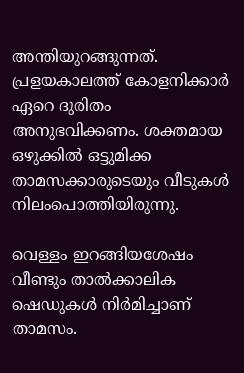അന്തിയുറങ്ങുന്നത്. പ്രളയകാലത്ത് കോളനിക്കാര്‍ ഏറെ ദുരിതം അനുഭവിക്കണം. ശക്തമായ ഒഴുക്കില്‍ ഒട്ടുമിക്ക താമസക്കാരുടെയും വീടുകള്‍ നിലംപൊത്തിയിരുന്നു.

വെള്ളം ഇറങ്ങിയശേഷം വീണ്ടും താല്‍ക്കാലിക ഷെഡുകള്‍ നിര്‍മിച്ചാണ് താമസം.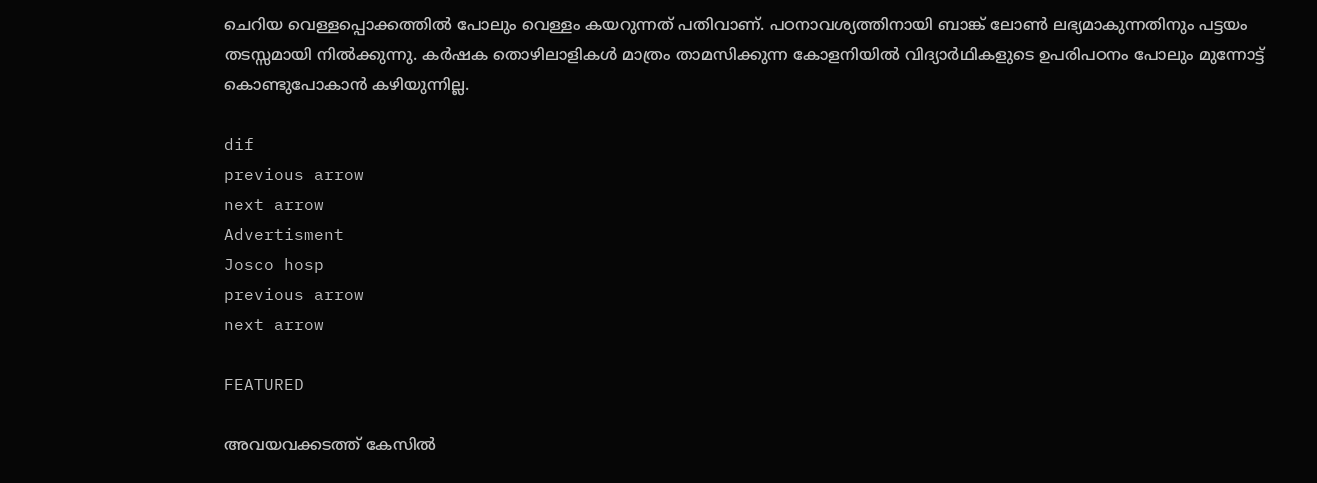ചെറിയ വെള്ളപ്പൊക്കത്തില്‍ പോലും വെള്ളം കയറുന്നത് പതിവാണ്. പഠനാവശ്യത്തിനായി ബാങ്ക് ലോണ്‍ ലഭ്യമാകുന്നതിനും പട്ടയം തടസ്സമായി നില്‍ക്കുന്നു. കര്‍ഷക തൊഴിലാളികള്‍ മാത്രം താമസിക്കുന്ന കോളനിയില്‍ വിദ്യാര്‍ഥികളുടെ ഉപരിപഠനം പോലും മുന്നോട്ട് കൊണ്ടുപോകാന്‍ കഴിയുന്നില്ല.

dif
previous arrow
next arrow
Advertisment
Josco hosp
previous arrow
next arrow

FEATURED

അവയവക്കടത്ത് കേസില്‍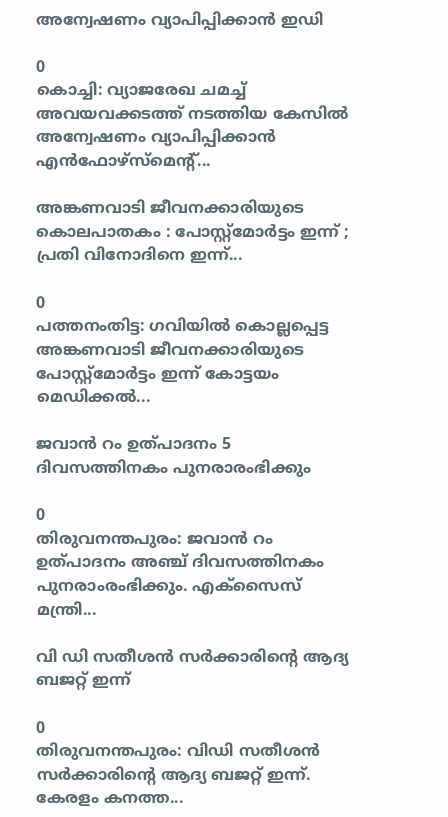അന്വേഷണം വ്യാപിപ്പിക്കാന്‍ ഇഡി

0
കൊച്ചി: വ്യാജരേഖ ചമച്ച് അവയവക്കടത്ത് നടത്തിയ കേസിൽ അന്വേഷണം വ്യാപിപ്പിക്കാൻ എൻഫോഴ്‌സ്‌മെന്‍റ്...

അങ്കണവാടി ജീവനക്കാരിയുടെ കൊലപാതകം : പോസ്റ്റ്മോർട്ടം ഇന്ന് ; പ്രതി വിനോദിനെ ഇന്ന്...

0
പത്തനംതിട്ട: ഗവിയിൽ കൊല്ലപ്പെട്ട അങ്കണവാടി ജീവനക്കാരിയുടെ പോസ്റ്റ്മോർട്ടം ഇന്ന് കോട്ടയം മെഡിക്കൽ...

ജവാൻ റം ഉത്പാദനം 5 ദിവസത്തിനകം പുനരാരംഭിക്കും

0
തിരുവനന്തപുരം: ജവാൻ റം ഉത്പാദനം അ‌ഞ്ച് ദിവസത്തിനകം പുനരാംരംഭിക്കും. എക്സൈസ് മന്ത്രി...

വി ഡി സതീശൻ സർക്കാരിന്റെ ആദ്യ ബജറ്റ് ഇന്ന്

0
തിരുവനന്തപുരം: വിഡി സതീശൻ സർക്കാരിന്‍റെ ആദ്യ ബജറ്റ് ഇന്ന്. കേരളം കനത്ത...